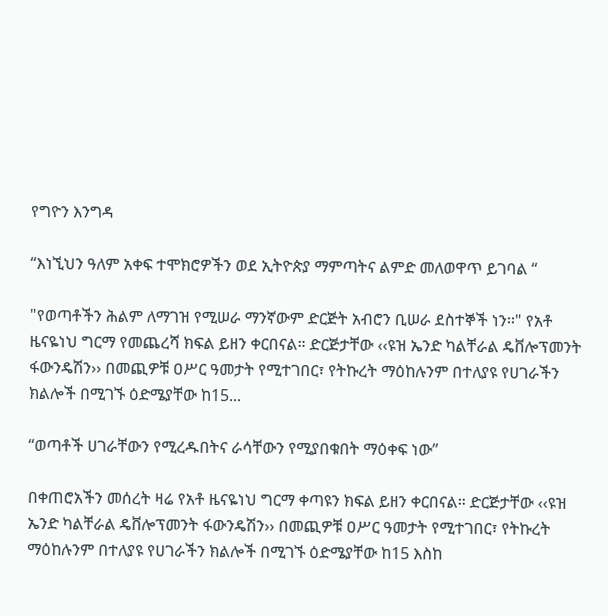የግዮን እንግዳ

“እነኚህን ዓለም አቀፍ ተሞክሮዎችን ወደ ኢትዮጵያ ማምጣትና ልምድ መለወዋጥ ይገባል “

"የወጣቶችን ሕልም ለማገዝ የሚሠራ ማንኛውም ድርጅት አብሮን ቢሠራ ደስተኞች ነን፡፡" የአቶ ዜናዬነህ ግርማ የመጨረሻ ክፍል ይዘን ቀርበናል። ድርጅታቸው ‹‹ዩዝ ኤንድ ካልቸራል ዴቨሎፕመንት ፋውንዴሽን›› በመጪዎቹ ዐሥር ዓመታት የሚተገበር፣ የትኩረት ማዕከሉንም በተለያዩ የሀገራችን ክልሎች በሚገኙ ዕድሜያቸው ከ15...

“ወጣቶች ሀገራቸውን የሚረዱበትና ራሳቸውን የሚያበቁበት ማዕቀፍ ነው”

በቀጠሮአችን መሰረት ዛሬ የአቶ ዜናዬነህ ግርማ ቀጣዩን ክፍል ይዘን ቀርበናል። ድርጅታቸው ‹‹ዩዝ ኤንድ ካልቸራል ዴቨሎፕመንት ፋውንዴሽን›› በመጪዎቹ ዐሥር ዓመታት የሚተገበር፣ የትኩረት ማዕከሉንም በተለያዩ የሀገራችን ክልሎች በሚገኙ ዕድሜያቸው ከ15 እስከ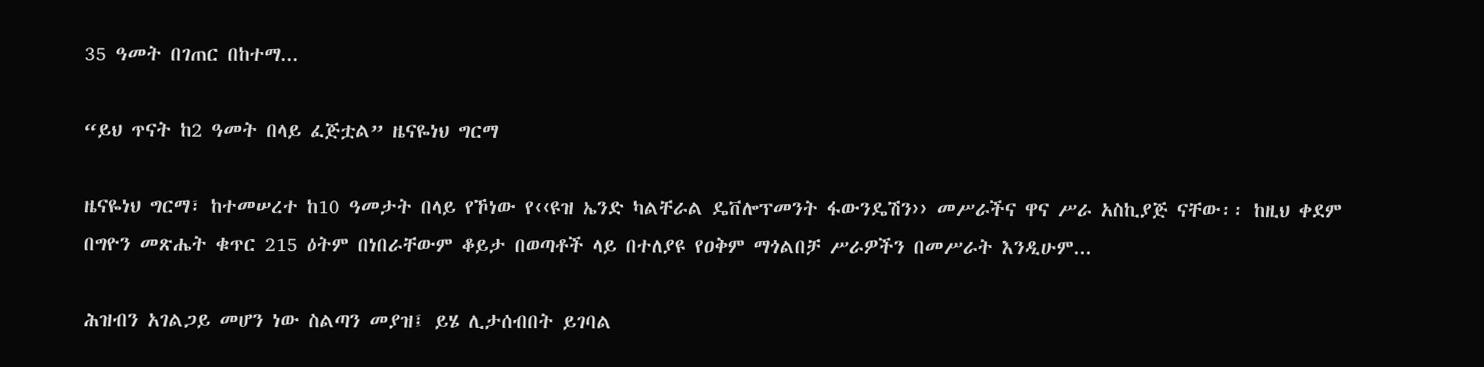35 ዓመት በገጠር በከተማ...

“ይህ ጥናት ከ2 ዓመት በላይ ፈጅቷል” ዜናዬነህ ግርማ

ዜናዬነህ ግርማ፣ ከተመሠረተ ከ10 ዓመታት በላይ የኾነው የ‹‹ዩዝ ኤንድ ካልቸራል ዴቨሎፕመንት ፋውንዴሽን›› መሥራችና ዋና ሥራ አስኪያጅ ናቸው፡፡ ከዚህ ቀደም በግዮን መጽሔት ቁጥር 215 ዕትም በነበራቸውም ቆይታ በወጣቶች ላይ በተለያዩ የዐቅም ማጎልበቻ ሥራዎችን በመሥራት እንዲሁም...

ሕዝብን አገልጋይ መሆን ነው ስልጣን መያዝ፤ ይሄ ሊታሰብበት ይገባል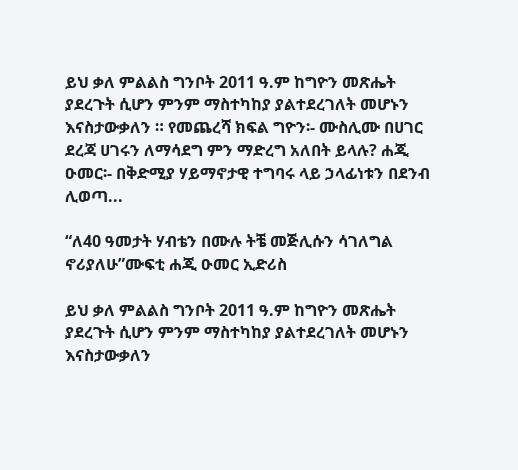ይህ ቃለ ምልልስ ግንቦት 2011 ዓ.ም ከግዮን መጽሔት ያደረጉት ሲሆን ምንም ማስተካከያ ያልተደረገለት መሆኑን እናስታውቃለን ። የመጨረሻ ክፍል ግዮን፡- ሙስሊሙ በሀገር ደረጃ ሀገሩን ለማሳደግ ምን ማድረግ አለበት ይላሉ? ሐጂ ዑመር፡- በቅድሚያ ሃይማኖታዊ ተግባሩ ላይ ኃላፊነቱን በደንብ ሊወጣ...

“ለ40 ዓመታት ሃብቴን በሙሉ ትቼ መጅሊሱን ሳገለግል ኖሪያለሁ”ሙፍቲ ሐጂ ዑመር ኢድሪስ

ይህ ቃለ ምልልስ ግንቦት 2011 ዓ.ም ከግዮን መጽሔት ያደረጉት ሲሆን ምንም ማስተካከያ ያልተደረገለት መሆኑን እናስታውቃለን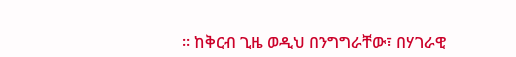። ከቅርብ ጊዜ ወዲህ በንግግራቸው፣ በሃገራዊ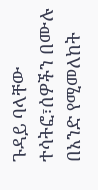ጉዳይ ባላቸው ተሳትፎ፣ሰዎችን በሙሉ በአንድ የሚመለከት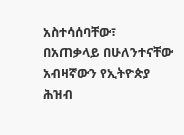አስተሳሰባቸው፣ በአጠቃላይ በሁለንተናቸው አብዛኛውን የኢትዮጵያ ሕዝብ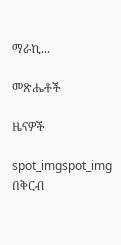ማራኪ...

መጽሔቶች

ዜናዎች

spot_imgspot_img
በቅርብ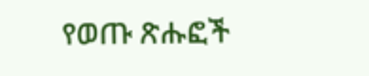የወጡ ጽሑፎች